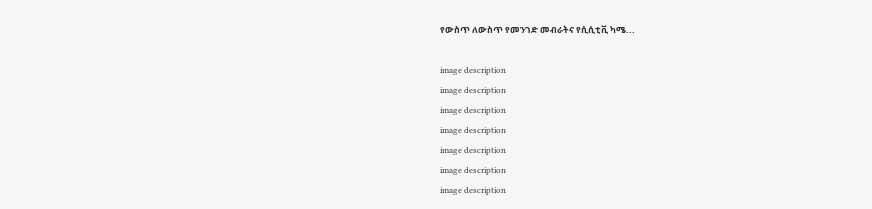የውስጥ ለውስጥ የመንገድ መብራትና የሲሲቲቪ ካሜ...

image description
image description
image description
image description
image description
image description
image description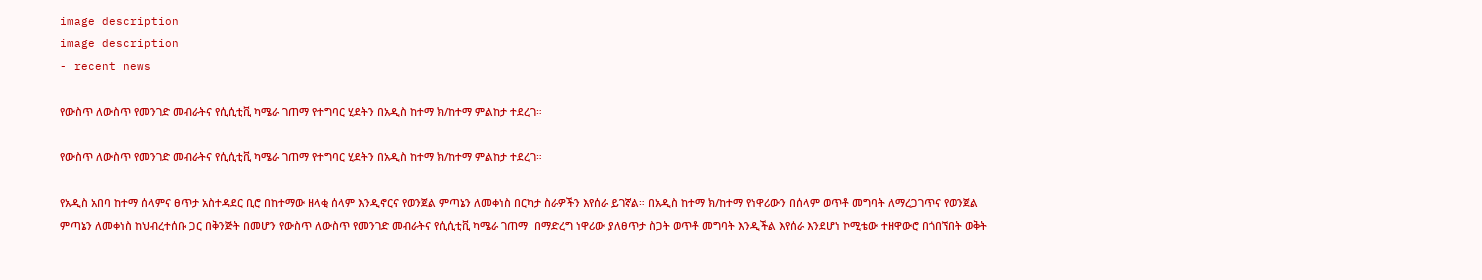image description
image description
- recent news

የውስጥ ለውስጥ የመንገድ መብራትና የሲሲቲቪ ካሜራ ገጠማ የተግባር ሂደትን በአዲስ ከተማ ክ/ከተማ ምልከታ ተደረገ።

የውስጥ ለውስጥ የመንገድ መብራትና የሲሲቲቪ ካሜራ ገጠማ የተግባር ሂደትን በአዲስ ከተማ ክ/ከተማ ምልከታ ተደረገ።

የአዲስ አበባ ከተማ ሰላምና ፀጥታ አስተዳደር ቢሮ በከተማው ዘላቂ ሰላም እንዲኖርና የወንጀል ምጣኔን ለመቀነስ በርካታ ስራዎችን እየሰራ ይገኛል። በአዲስ ከተማ ክ/ከተማ የነዋሪውን በሰላም ወጥቶ መግባት ለማረጋገጥና የወንጀል ምጣኔን ለመቀነስ ከህብረተሰቡ ጋር በቅንጅት በመሆን የውስጥ ለውስጥ የመንገድ መብራትና የሲሲቲቪ ካሜራ ገጠማ  በማድረግ ነዋሪው ያለፀጥታ ስጋት ወጥቶ መግባት እንዲችል እየሰራ እንደሆነ ኮሚቴው ተዘዋውሮ በጎበኘበት ወቅት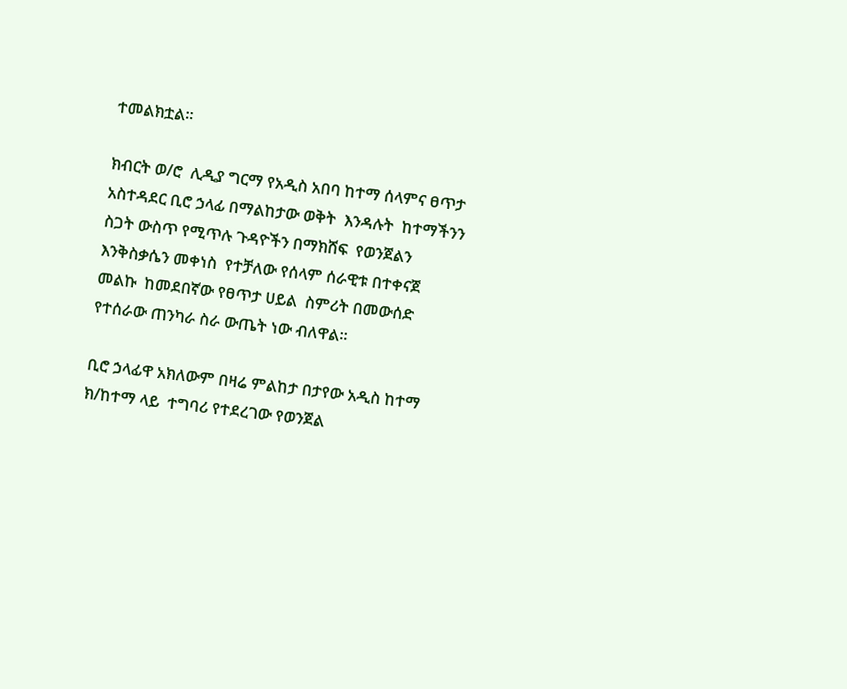ተመልክቷል።

ክብርት ወ/ሮ  ሊዲያ ግርማ የአዲስ አበባ ከተማ ሰላምና ፀጥታ አስተዳደር ቢሮ ኃላፊ በማልከታው ወቅት  እንዳሉት  ከተማችንን ስጋት ውስጥ የሚጥሉ ጉዳዮችን በማክሸፍ  የወንጀልን እንቅስቃሴን መቀነስ  የተቻለው የሰላም ሰራዊቱ በተቀናጀ መልኩ  ከመደበኛው የፀጥታ ሀይል  ስምሪት በመውሰድ የተሰራው ጠንካራ ስራ ውጤት ነው ብለዋል።

ቢሮ ኃላፊዋ አክለውም በዛሬ ምልከታ በታየው አዲስ ከተማ ክ/ከተማ ላይ  ተግባሪ የተደረገው የወንጀል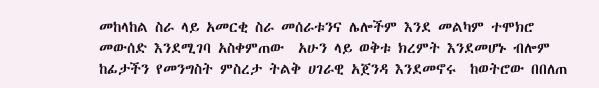መከላከል ስራ ላይ አመርቂ ስራ መሰራቱንና ሌሎችም እንደ መልካም ተሞክሮ መውሰድ እንደሚገባ አስቀምጠው  አሁን ላይ ወቅቱ ክረምት እንደመሆኑ ብሎም ከፊታችን የመንግስት ምስረታ ትልቅ ሀገራዊ አጀንዳ እንደመኖሩ  ከወትሮው በበለጠ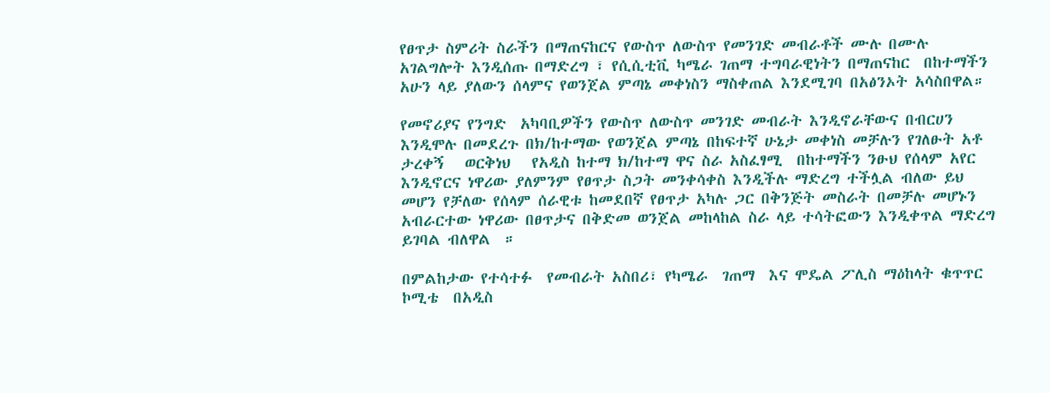የፀጥታ ስምሪት ስራችን በማጠናከርና የውስጥ ለውስጥ የመንገድ መብራቶች ሙሉ በሙሉ አገልግሎት እንዲሰጡ በማድረግ ፣ የሲሲቲቪ ካሜራ ገጠማ ተግባራዊነትን በማጠናከር  በከተማችን አሁን ላይ ያለውን ሰላምና የወንጀል ምጣኔ መቀነስን ማስቀጠል እንደሚገባ በአፅንኦት አሳስበዋል።

የመኖሪያና የንግድ  አካባቢዎችን የውስጥ ለውስጥ መንገድ መብራት እንዲኖራቸውና በብርሀን እንዲሞሉ በመደረጉ በክ/ከተማው የወንጀል ምጣኔ በከፍተኛ ሁኔታ መቀነስ መቻሉን የገለፁት አቶ ታረቀኝ   ወርቅነህ   የአዲስ ከተማ ክ/ከተማ ዋና ስራ አስፈፃሚ  በከተማችን ንፁህ የሰላም አየር  እንዲኖርና ነዋሪው ያለምንም የፀጥታ ስጋት መንቀሳቀስ እንዲችሉ ማድረግ ተችሏል ብለው ይህ መሆን የቻለው የሰላም ሰራዊቱ ከመደበኛ የፀጥታ አካሉ ጋር በቅንጅት መስራት በመቻሉ መሆኑን  አብራርተው ነዋሪው በፀጥታና በቅድመ ወንጀል መከላከል ስራ ላይ ተሳትፎውን እንዲቀጥል ማድረግ ይገባል ብለዋል  ።

በምልከታው የተሳተፉ  የመብራት አስበሪ፣ የካሜራ  ገጠማ  እና ሞዴል ፖሊስ ማዕከላት ቁጥጥር   ኮሚቴ  በአዲስ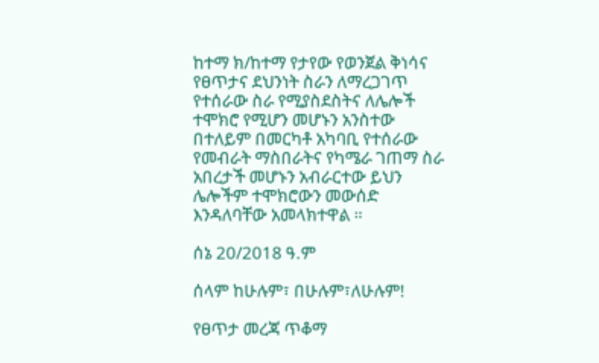ከተማ ክ/ከተማ የታየው የወንጀል ቅነሳና የፀጥታና ደህንነት ስራን ለማረጋገጥ የተሰራው ስራ የሚያስደስትና ለሌሎች ተሞክሮ የሚሆን መሆኑን አንስተው በተለይም በመርካቶ አካባቢ የተሰራው የመብራት ማስበራትና የካሜራ ገጠማ ስራ  አበረታች መሆኑን አብራርተው ይህን ሌሎችም ተሞክሮውን መውሰድ እንዳለባቸው አመላክተዋል ።

ሰኔ 20/2018 ዓ.ም

ሰላም ከሁሉም፣ በሁሉም፣ለሁሉም!

የፀጥታ መረጃ ጥቆማ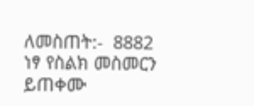ለመስጠት:-  8882 ነፃ የስልክ መስመርን ይጠቀሙ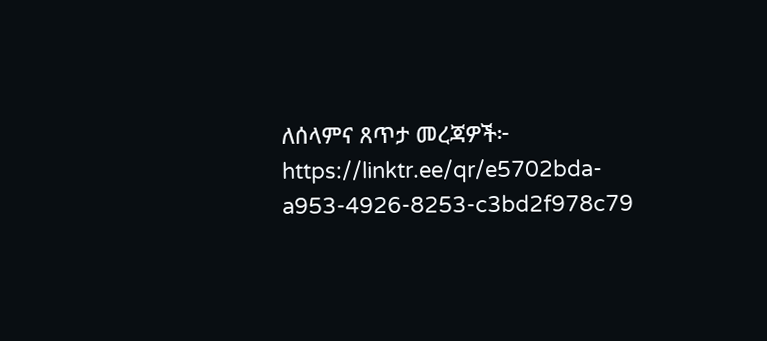ለሰላምና ጸጥታ መረጃዎች፦
https://linktr.ee/qr/e5702bda-a953-4926-8253-c3bd2f978c79